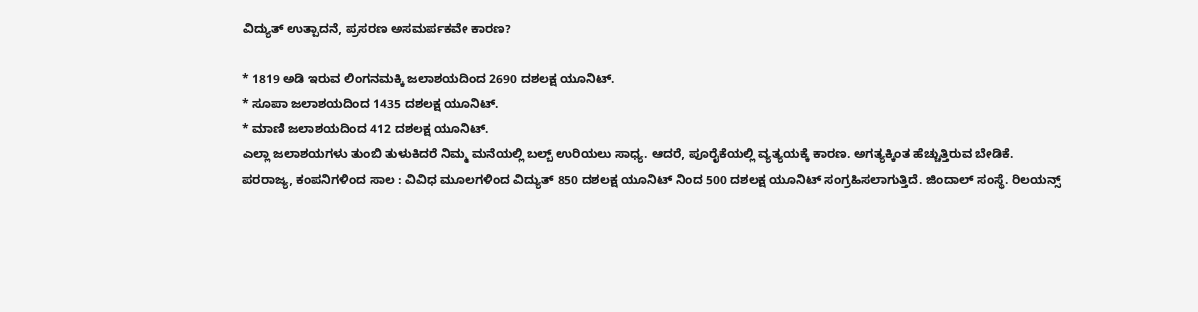ವಿದ್ಯುತ್ ಉತ್ಪಾದನೆ, ಪ್ರಸರಣ ಅಸಮರ್ಪಕವೇ ಕಾರಣ?

* 1819 ಅಡಿ ಇರುವ ಲಿಂಗನಮಕ್ಕಿ ಜಲಾಶಯದಿಂದ 2690 ದಶಲಕ್ಷ ಯೂನಿಟ್.
* ಸೂಪಾ ಜಲಾಶಯದಿಂದ 1435 ದಶಲಕ್ಷ ಯೂನಿಟ್.
* ಮಾಣಿ ಜಲಾಶಯದಿಂದ 412 ದಶಲಕ್ಷ ಯೂನಿಟ್.
ಎಲ್ಲಾ ಜಲಾಶಯಗಳು ತುಂಬಿ ತುಳುಕಿದರೆ ನಿಮ್ಮ ಮನೆಯಲ್ಲಿ ಬಲ್ಬ್ ಉರಿಯಲು ಸಾಧ್ಯ. ಆದರೆ, ಪೂರೈಕೆಯಲ್ಲಿ ವ್ಯತ್ಯಯಕ್ಕೆ ಕಾರಣ. ಅಗತ್ಯಕ್ಕಿಂತ ಹೆಚ್ಚುತ್ತಿರುವ ಬೇಡಿಕೆ.
ಪರರಾಜ್ಯ, ಕಂಪನಿಗಳಿಂದ ಸಾಲ : ವಿವಿಧ ಮೂಲಗಳಿಂದ ವಿದ್ಯುತ್ 850 ದಶಲಕ್ಷ ಯೂನಿಟ್ ನಿಂದ 500 ದಶಲಕ್ಷ ಯೂನಿಟ್ ಸಂಗ್ರಹಿಸಲಾಗುತ್ತಿದೆ. ಜಿಂದಾಲ್ ಸಂಸ್ಥೆ. ರಿಲಯನ್ಸ್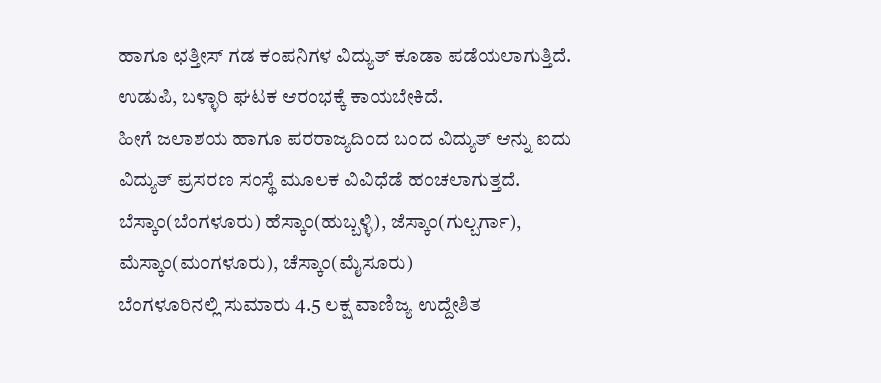ಹಾಗೂ ಛತ್ತೀಸ್ ಗಡ ಕಂಪನಿಗಳ ವಿದ್ಯುತ್ ಕೂಡಾ ಪಡೆಯಲಾಗುತ್ತಿದೆ. ಉಡುಪಿ, ಬಳ್ಳಾರಿ ಘಟಕ ಆರಂಭಕ್ಕೆ ಕಾಯಬೇಕಿದೆ.
ಹೀಗೆ ಜಲಾಶಯ ಹಾಗೂ ಪರರಾಜ್ಯದಿಂದ ಬಂದ ವಿದ್ಯುತ್ ಆನ್ನು ಐದು ವಿದ್ಯುತ್ ಪ್ರಸರಣ ಸಂಸ್ಥೆ ಮೂಲಕ ವಿವಿಧೆಡೆ ಹಂಚಲಾಗುತ್ತದೆ. ಬೆಸ್ಕಾಂ(ಬೆಂಗಳೂರು) ಹೆಸ್ಕಾಂ(ಹುಬ್ಬಳ್ಳಿ), ಜೆಸ್ಕಾಂ(ಗುಲ್ಬರ್ಗಾ), ಮೆಸ್ಕಾಂ(ಮಂಗಳೂರು), ಚೆಸ್ಕಾಂ(ಮೈಸೂರು)
ಬೆಂಗಳೂರಿನಲ್ಲಿ ಸುಮಾರು 4.5 ಲಕ್ಷ ವಾಣಿಜ್ಯ ಉದ್ದೇಶಿತ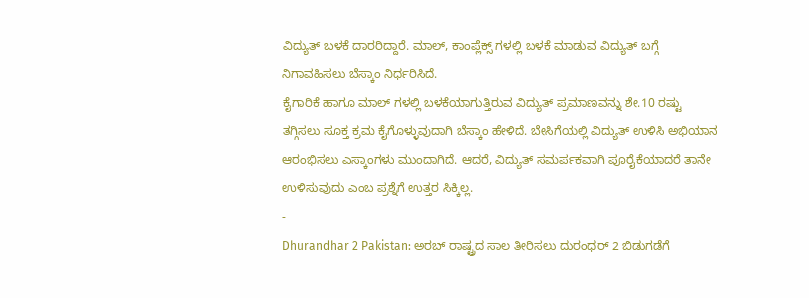ವಿದ್ಯುತ್ ಬಳಕೆ ದಾರರಿದ್ದಾರೆ. ಮಾಲ್, ಕಾಂಪ್ಲೆಕ್ಸ್ ಗಳಲ್ಲಿ ಬಳಕೆ ಮಾಡುವ ವಿದ್ಯುತ್ ಬಗ್ಗೆ ನಿಗಾವಹಿಸಲು ಬೆಸ್ಕಾಂ ನಿರ್ಧರಿಸಿದೆ.
ಕೈಗಾರಿಕೆ ಹಾಗೂ ಮಾಲ್ ಗಳಲ್ಲಿ ಬಳಕೆಯಾಗುತ್ತಿರುವ ವಿದ್ಯುತ್ ಪ್ರಮಾಣವನ್ನು ಶೇ.10 ರಷ್ಟು ತಗ್ಗಿಸಲು ಸೂಕ್ತ ಕ್ರಮ ಕೈಗೊಳ್ಳುವುದಾಗಿ ಬೆಸ್ಕಾಂ ಹೇಳಿದೆ. ಬೇಸಿಗೆಯಲ್ಲಿ ವಿದ್ಯುತ್ ಉಳಿಸಿ ಅಭಿಯಾನ ಆರಂಭಿಸಲು ಎಸ್ಕಾಂಗಳು ಮುಂದಾಗಿದೆ. ಆದರೆ, ವಿದ್ಯುತ್ ಸಮರ್ಪಕವಾಗಿ ಪೂರೈಕೆಯಾದರೆ ತಾನೇ ಉಳಿಸುವುದು ಎಂಬ ಪ್ರಶ್ನೆಗೆ ಉತ್ತರ ಸಿಕ್ಕಿಲ್ಲ.
-
Dhurandhar 2 Pakistan: ಅರಬ್ ರಾಷ್ಟ್ರದ ಸಾಲ ತೀರಿಸಲು ದುರಂಧರ್ 2 ಬಿಡುಗಡೆಗೆ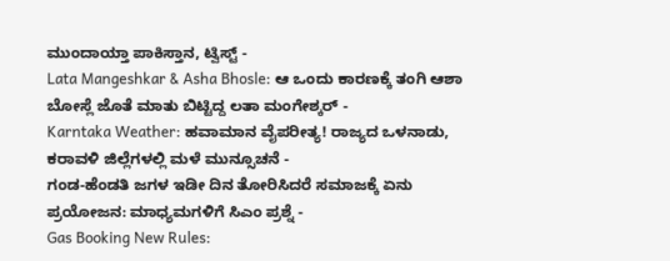ಮುಂದಾಯ್ತಾ ಪಾಕಿಸ್ತಾನ, ಟ್ವಿಸ್ಟ್ -
Lata Mangeshkar & Asha Bhosle: ಆ ಒಂದು ಕಾರಣಕ್ಕೆ ತಂಗಿ ಆಶಾ ಬೋಸ್ಲೆ ಜೊತೆ ಮಾತು ಬಿಟ್ಟಿದ್ದ ಲತಾ ಮಂಗೇಶ್ಕರ್ -
Karntaka Weather: ಹವಾಮಾನ ವೈಪರೀತ್ಯ! ರಾಜ್ಯದ ಒಳನಾಡು, ಕರಾವಳಿ ಜಿಲ್ಲೆಗಳಲ್ಲಿ ಮಳೆ ಮುನ್ಸೂಚನೆ -
ಗಂಡ-ಹೆಂಡತಿ ಜಗಳ ಇಡೀ ದಿನ ತೋರಿಸಿದರೆ ಸಮಾಜಕ್ಕೆ ಏನು ಪ್ರಯೋಜನ: ಮಾಧ್ಯಮಗಳಿಗೆ ಸಿಎಂ ಪ್ರಶ್ನೆ -
Gas Booking New Rules: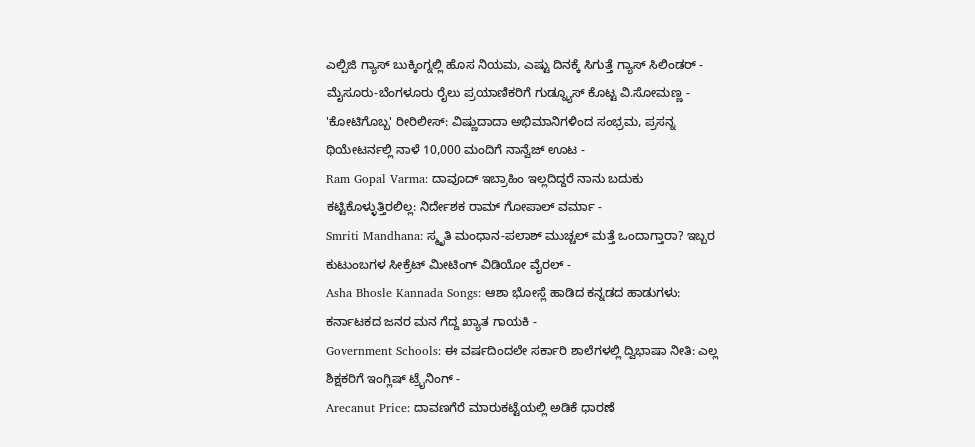ಎಲ್ಪಿಜಿ ಗ್ಯಾಸ್ ಬುಕ್ಕಿಂಗ್ನಲ್ಲಿ ಹೊಸ ನಿಯಮ, ಎಷ್ಟು ದಿನಕ್ಕೆ ಸಿಗುತ್ತೆ ಗ್ಯಾಸ್ ಸಿಲಿಂಡರ್ -
ಮೈಸೂರು-ಬೆಂಗಳೂರು ರೈಲು ಪ್ರಯಾಣಿಕರಿಗೆ ಗುಡ್ನ್ಯೂಸ್ ಕೊಟ್ಟ ವಿ.ಸೋಮಣ್ಣ -
'ಕೋಟಿಗೊಬ್ಬ' ರೀರಿಲೀಸ್: ವಿಷ್ಣುದಾದಾ ಅಭಿಮಾನಿಗಳಿಂದ ಸಂಭ್ರಮ, ಪ್ರಸನ್ನ ಥಿಯೇಟರ್ನಲ್ಲಿ ನಾಳೆ 10,000 ಮಂದಿಗೆ ನಾನ್ವೆಜ್ ಊಟ -
Ram Gopal Varma: ದಾವೂದ್ ಇಬ್ರಾಹಿಂ ಇಲ್ಲದಿದ್ದರೆ ನಾನು ಬದುಕು ಕಟ್ಟಿಕೊಳ್ಳುತ್ತಿರಲಿಲ್ಲ: ನಿರ್ದೇಶಕ ರಾಮ್ ಗೋಪಾಲ್ ವರ್ಮಾ -
Smriti Mandhana: ಸ್ಮೃತಿ ಮಂಧಾನ-ಪಲಾಶ್ ಮುಚ್ಚಲ್ ಮತ್ತೆ ಒಂದಾಗ್ತಾರಾ? ಇಬ್ಬರ ಕುಟುಂಬಗಳ ಸೀಕ್ರೆಟ್ ಮೀಟಿಂಗ್ ವಿಡಿಯೋ ವೈರಲ್ -
Asha Bhosle Kannada Songs: ಆಶಾ ಭೋಸ್ಲೆ ಹಾಡಿದ ಕನ್ನಡದ ಹಾಡುಗಳು: ಕರ್ನಾಟಕದ ಜನರ ಮನ ಗೆದ್ದ ಖ್ಯಾತ ಗಾಯಕಿ -
Government Schools: ಈ ವರ್ಷದಿಂದಲೇ ಸರ್ಕಾರಿ ಶಾಲೆಗಳಲ್ಲಿ ದ್ವಿಭಾಷಾ ನೀತಿ: ಎಲ್ಲ ಶಿಕ್ಷಕರಿಗೆ ಇಂಗ್ಲಿಷ್ ಟ್ರೈನಿಂಗ್ -
Arecanut Price: ದಾವಣಗೆರೆ ಮಾರುಕಟ್ಟೆಯಲ್ಲಿ ಅಡಿಕೆ ಧಾರಣೆ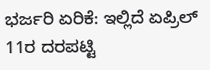ಭರ್ಜರಿ ಏರಿಕೆ: ಇಲ್ಲಿದೆ ಏಪ್ರಿಲ್ 11ರ ದರಪಟ್ಟಿ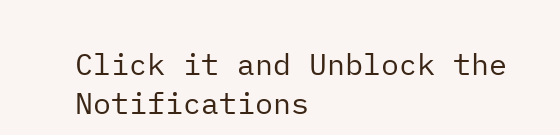Click it and Unblock the Notifications